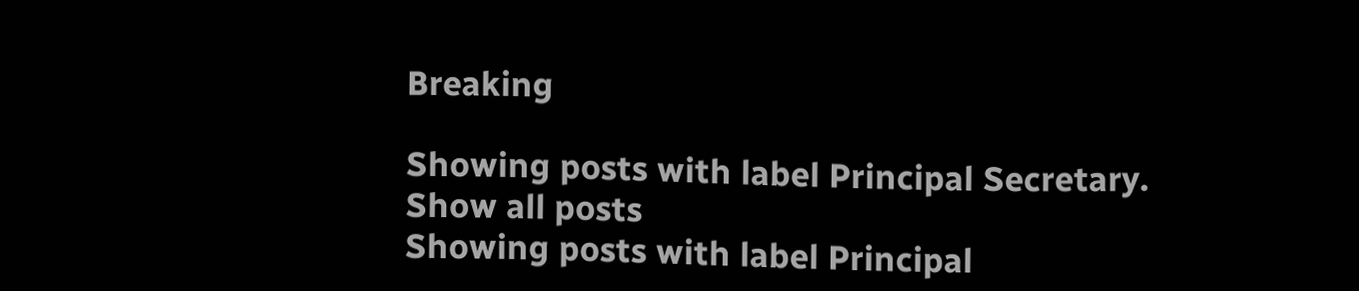Breaking

Showing posts with label Principal Secretary. Show all posts
Showing posts with label Principal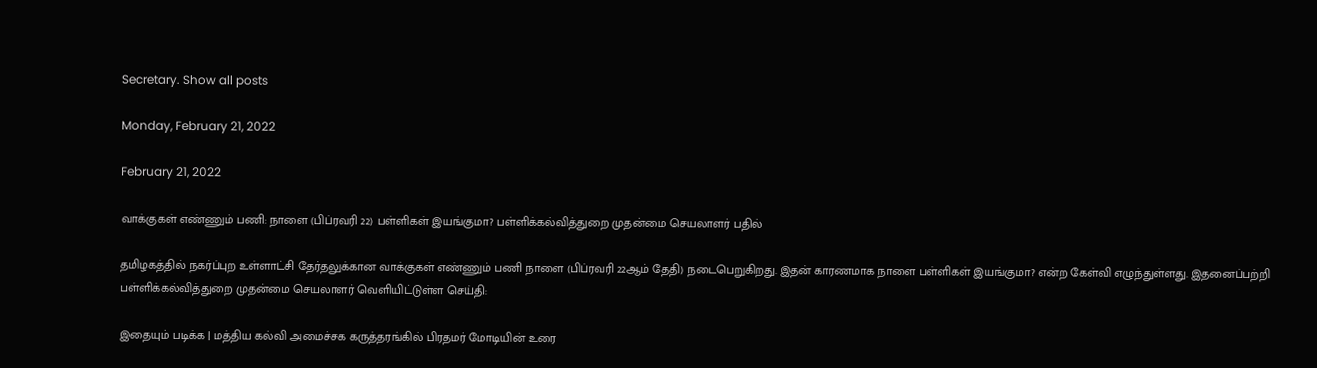Secretary. Show all posts

Monday, February 21, 2022

February 21, 2022

வாக்குகள் எண்ணும் பணி: நாளை (பிப்ரவரி 22) பள்ளிகள் இயங்குமா? பள்ளிக்கல்வித்துறை முதன்மை செயலாளர் பதில்

தமிழகத்தில் நகர்ப்புற உள்ளாட்சி தேர்தலுக்கான வாக்குகள் எண்ணும் பணி நாளை (பிப்ரவரி 22ஆம் தேதி) நடைபெறுகிறது. இதன் காரணமாக நாளை பள்ளிகள் இயங்குமா? என்ற கேள்வி எழுந்துள்ளது. இதனைப்பற்றி பள்ளிக்கல்வித்துறை முதன்மை செயலாளர் வெளியிட்டுள்ள செய்தி:

இதையும் படிக்க | மத்திய கல்வி அமைச்சக கருத்தரங்கில் பிரதமர் மோடியின் உரை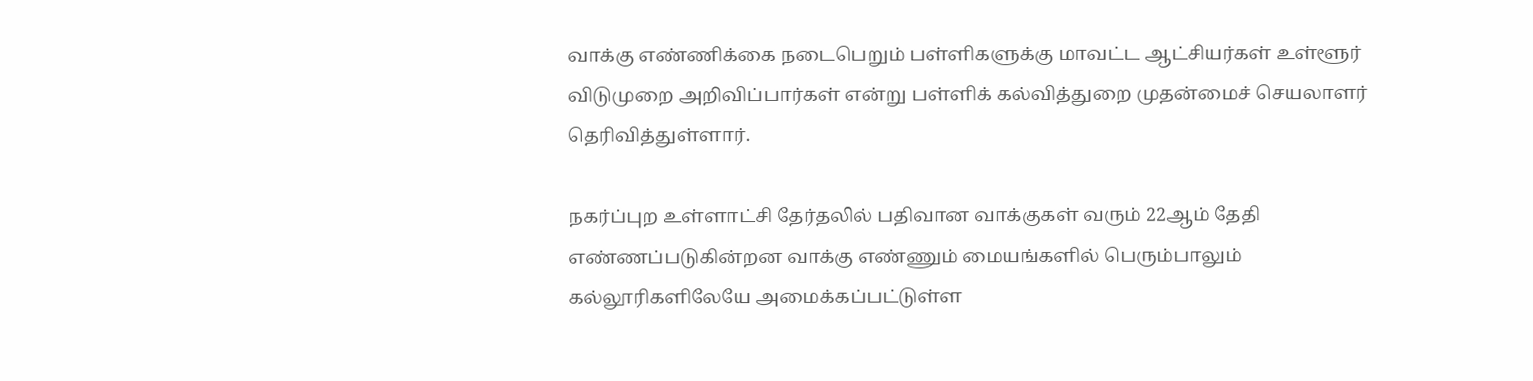வாக்கு எண்ணிக்கை நடைபெறும் பள்ளிகளுக்கு மாவட்ட ஆட்சியர்கள் உள்ளூர் விடுமுறை அறிவிப்பார்கள் என்று பள்ளிக் கல்வித்துறை முதன்மைச் செயலாளர் தெரிவித்துள்ளார்.

நகர்ப்புற உள்ளாட்சி தேர்தலில் பதிவான வாக்குகள் வரும் 22ஆம் தேதி எண்ணப்படுகின்றன வாக்கு எண்ணும் மையங்களில் பெரும்பாலும் கல்லூரிகளிலேயே அமைக்கப்பட்டுள்ள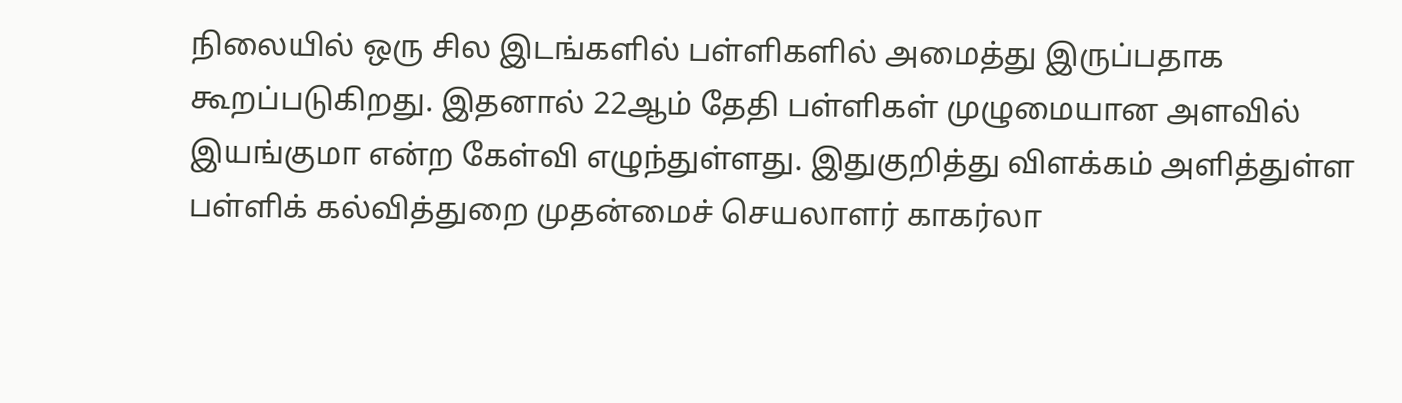நிலையில் ஒரு சில இடங்களில் பள்ளிகளில் அமைத்து இருப்பதாக கூறப்படுகிறது. இதனால் 22ஆம் தேதி பள்ளிகள் முழுமையான அளவில் இயங்குமா என்ற கேள்வி எழுந்துள்ளது. இதுகுறித்து விளக்கம் அளித்துள்ள பள்ளிக் கல்வித்துறை முதன்மைச் செயலாளர் காகர்லா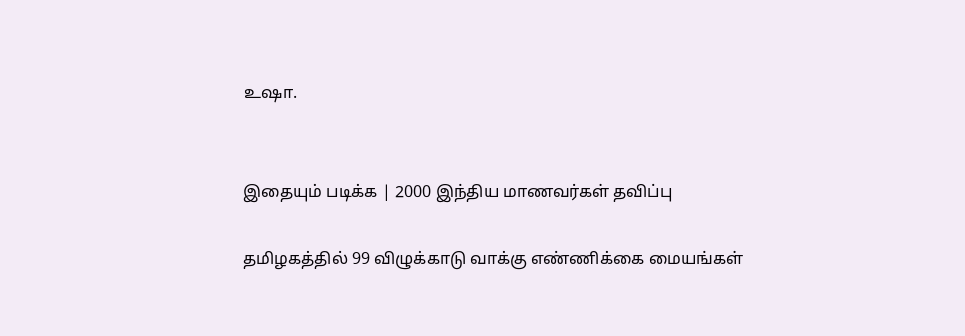உஷா.


இதையும் படிக்க | 2000 இந்திய மாணவர்கள் தவிப்பு

தமிழகத்தில் 99 விழுக்காடு வாக்கு எண்ணிக்கை மையங்கள்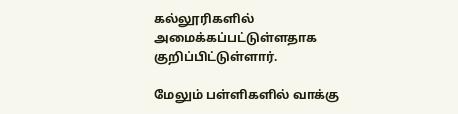கல்லூரிகளில் அமைக்கப்பட்டுள்ளதாக குறிப்பிட்டுள்ளார்.

மேலும் பள்ளிகளில் வாக்கு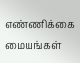எண்ணிக்கை மையங்கள்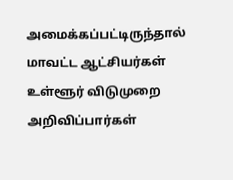அமைக்கப்பட்டிருந்தால் மாவட்ட ஆட்சியர்கள் உள்ளூர் விடுமுறை அறிவிப்பார்கள்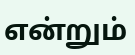என்றும்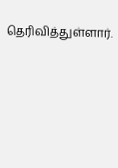தெரிவித்துள்ளார்.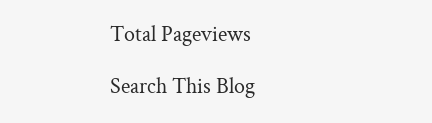Total Pageviews

Search This Blog